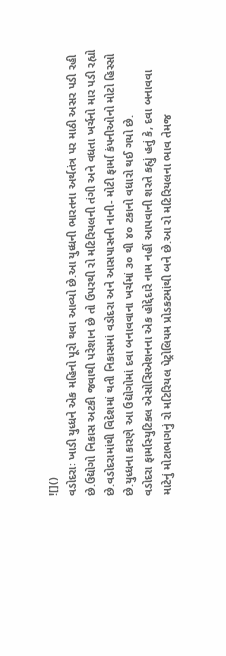![]()
વડોદરાઃ ખાડી યુધ્ધને એક મહિનો પૂરો થવા આવ્યો છે.આ યુધ્ધની ભારતના અર્થતંત્ર પર માઠી અસર પડી રહી છે.ઉદ્યોગો નિકાસ અટકી જવાથી પરેશાન છે તો ઉપરથી રો મટિરિયલની તંગી અને વધતા ખર્ચનો માર પડી રહ્યો છે.વડોદરામાંથી વિદેશમાં થતી નિકાસમાં વડોદરા અને આસપાસની નાની- મોટી ફાર્મા કંપનીઓનો મોટો હિસ્સો છે.યુધ્ધના કારણે આ ઉદ્યોગોમાં દવા બનાવવાના ખર્ચમાં ૩૦ થી ૪૦ ટકાનો વધારો થઈ ગયો છે.
વડોદરા ફાર્માસ્યુટિકલ એસોસિએશનના એક હોદ્દેદારે નામ નહીં આપવાની શરતે કહ્યું હતું કે, દવા બનાવવા માટેનું મોટાભાગનું રો મટિરિયલ પેટ્રોલિયમ પ્રોડકટમાંથી બને છે.આ રો મટિરિયલના ભાવ તેમજ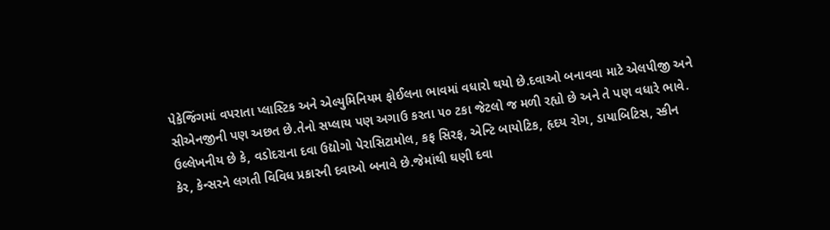પેકેજિંગમાં વપરાતા પ્લાસ્ટિક અને એલ્યુમિનિયમ ફોઈલના ભાવમાં વધારો થયો છે.દવાઓ બનાવવા માટે એલપીજી અને સીએનજીની પણ અછત છે.તેનો સપ્લાય પણ અગાઉ કરતા ૫૦ ટકા જેટલો જ મળી રહ્યો છે અને તે પણ વધારે ભાવે.
ઉલ્લેખનીય છે કે, વડોદરાના દવા ઉદ્યોગો પેરાસિટામોલ, કફ સિરફ, એન્ટિ બાયોટિક, હૃદય રોગ, ડાયાબિટિસ, સ્કીન કેર, કેન્સરને લગતી વિવિધ પ્રકારની દવાઓ બનાવે છે.જેમાંથી ઘણી દવા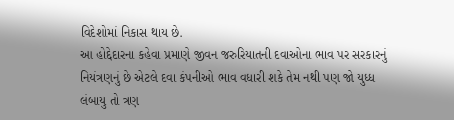વિદેશોમાં નિકાસ થાય છે.
આ હોદ્દેદારના કહેવા પ્રમાણે જીવન જરુરિયાતની દવાઓના ભાવ પર સરકારનું નિયંત્રણનું છે એટલે દવા કંપનીઓ ભાવ વધારી શકે તેમ નથી પણ જો યુધ્ધ લંબાયુ તો ત્રણ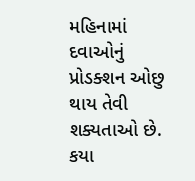મહિનામાં દવાઓનું પ્રોડક્શન ઓછુ થાય તેવી શક્યતાઓ છે.
કયા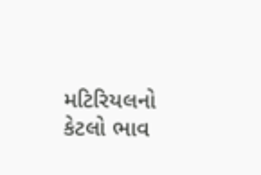મટિરિયલનો કેટલો ભાવ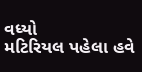વધ્યો
મટિરિયલ પહેલા હવે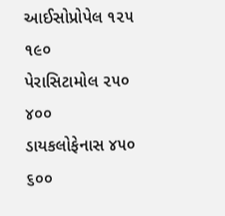આઈસોપ્રોપેલ ૧૨૫ ૧૯૦
પેરાસિટામોલ ૨૫૦ ૪૦૦
ડાયકલોફેનાસ ૪૫૦ ૬૦૦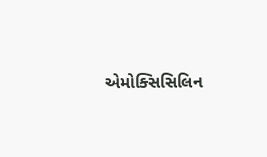એમોક્સિસિલિન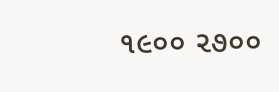૧૯૦૦ ૨૭૦૦